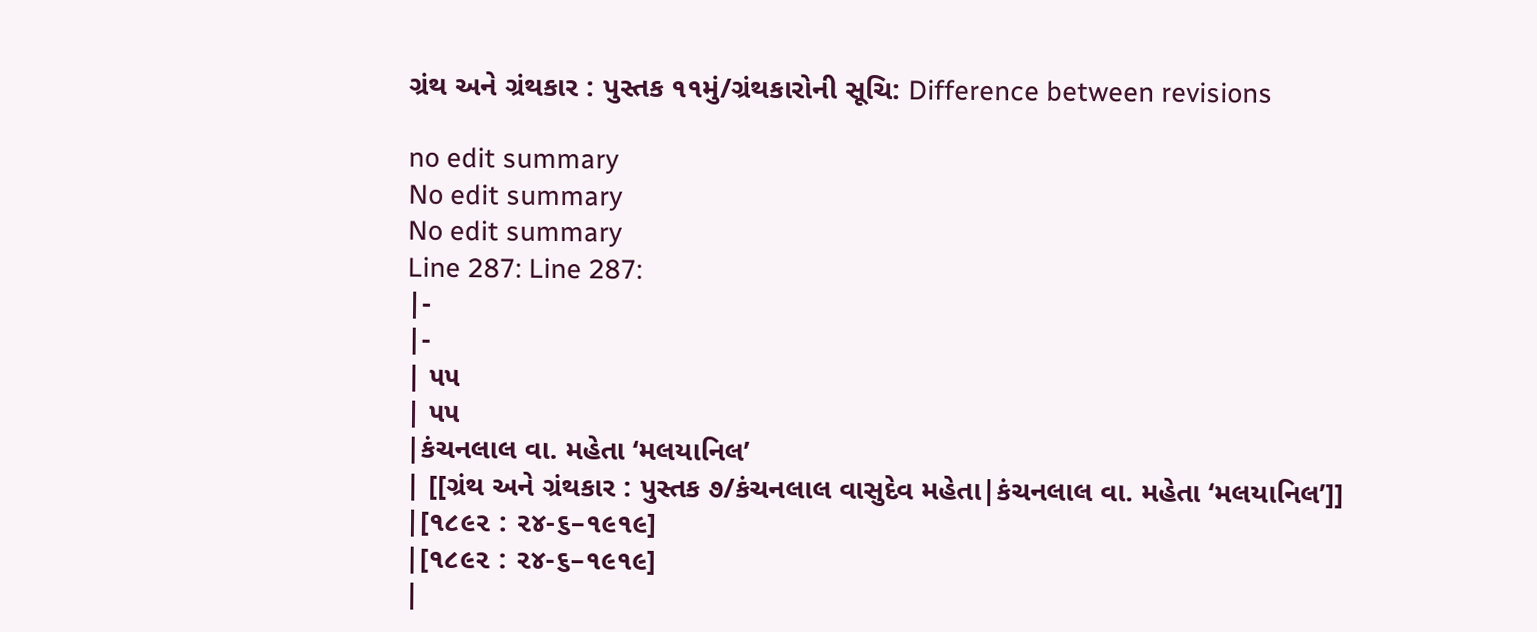ગ્રંથ અને ગ્રંથકાર : પુસ્તક ૧૧મું/ગ્રંથકારોની સૂચિ: Difference between revisions

no edit summary
No edit summary
No edit summary
Line 287: Line 287:
|-
|-
| ૫૫
| ૫૫
|કંચનલાલ વા. મહેતા ‘મલયાનિલ’
| [[ગ્રંથ અને ગ્રંથકાર : પુસ્તક ૭/કંચનલાલ વાસુદેવ મહેતા|કંચનલાલ વા. મહેતા ‘મલયાનિલ’]]
|[૧૮૯૨ : ૨૪-૬–૧૯૧૯]
|[૧૮૯૨ : ૨૪-૬–૧૯૧૯]
|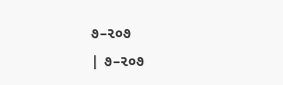૭–૨૦૭
| ૭–૨૦૭